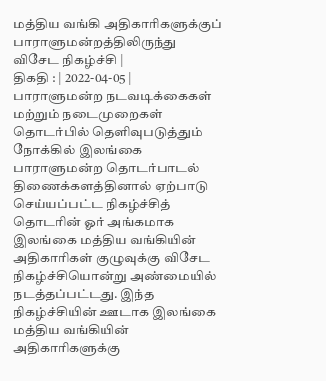மத்திய வங்கி அதிகாரிகளுக்குப் பாராளுமன்றத்திலிருந்து விசேட நிகழ்ச்சி |
திகதி : | 2022-04-05 |
பாராளுமன்ற நடவடிக்கைகள் மற்றும் நடைமுறைகள் தொடர்பில் தெளிவுபடுத்தும் நோக்கில் இலங்கை பாராளுமன்ற தொடர்பாடல் திணைக்களத்தினால் ஏற்பாடு செய்யப்பட்ட நிகழ்ச்சித் தொடரின் ஓர் அங்கமாக இலங்கை மத்திய வங்கியின் அதிகாரிகள் குழுவுக்கு விசேட நிகழ்ச்சியொன்று அண்மையில் நடத்தப்பட்டது. இந்த நிகழ்ச்சியின் ஊடாக இலங்கை மத்திய வங்கியின் அதிகாரிகளுக்கு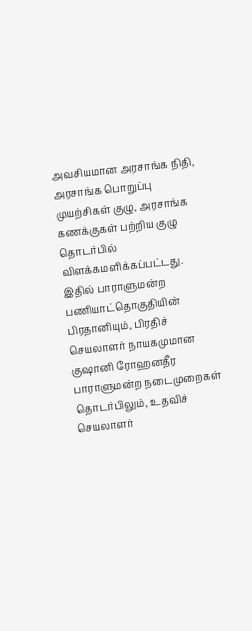அவசியமான அரசாங்க நிதி, அரசாங்க பொறுப்பு முயற்சிகள் குழு, அரசாங்க கணக்குகள் பற்றிய குழு தொடர்பில் விளக்கமளிக்கப்பட்டது.
இதில் பாராளுமன்ற பணியாட்தொகுதியின் பிரதானியும், பிரதிச் செயலாளர் நாயகமுமான குஷானி ரோஹனதீர பாராளுமன்ற நடைமுறைகள் தொடர்பிலும், உதவிச் செயலாளர்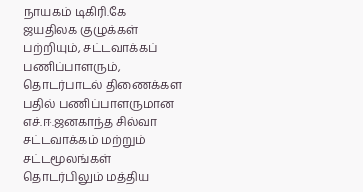நாயகம் டிகிரி.கே ஜயதிலக குழுக்கள் பற்றியும், சட்டவாக்கப் பணிப்பாளரும், தொடர்பாடல் திணைக்கள பதில் பணிப்பாளருமான எச்.ஈ.ஜனகாந்த சில்வா சட்டவாக்கம் மற்றும் சட்டமூலங்கள் தொடர்பிலும் மத்திய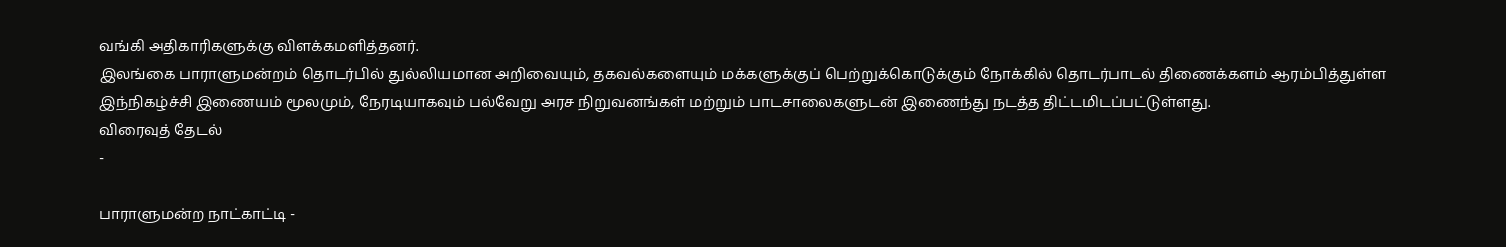வங்கி அதிகாரிகளுக்கு விளக்கமளித்தனர்.
இலங்கை பாராளுமன்றம் தொடர்பில் துல்லியமான அறிவையும், தகவல்களையும் மக்களுக்குப் பெற்றுக்கொடுக்கும் நோக்கில் தொடர்பாடல் திணைக்களம் ஆரம்பித்துள்ள இந்நிகழ்ச்சி இணையம் மூலமும், நேரடியாகவும் பல்வேறு அரச நிறுவனங்கள் மற்றும் பாடசாலைகளுடன் இணைந்து நடத்த திட்டமிடப்பட்டுள்ளது.
விரைவுத் தேடல்
-

பாராளுமன்ற நாட்காட்டி -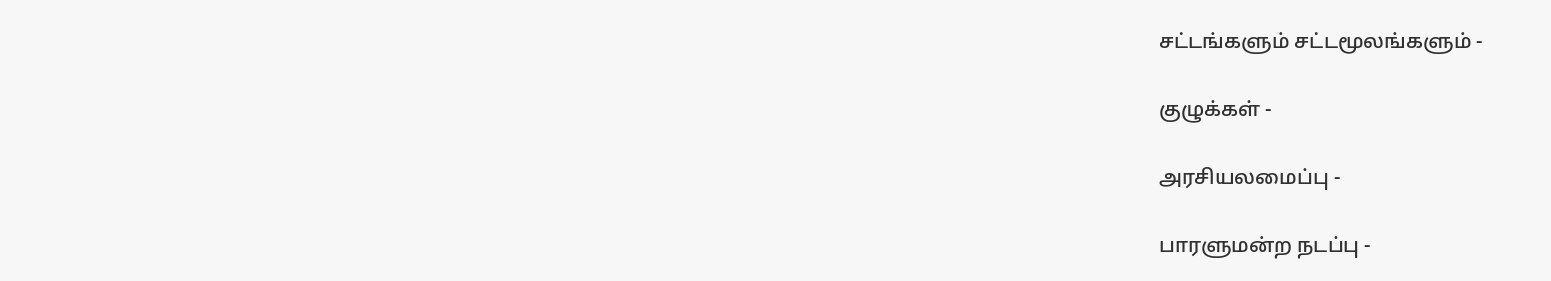சட்டங்களும் சட்டமூலங்களும் -

குழுக்கள் -

அரசியலமைப்பு -

பாரளுமன்ற நடப்பு -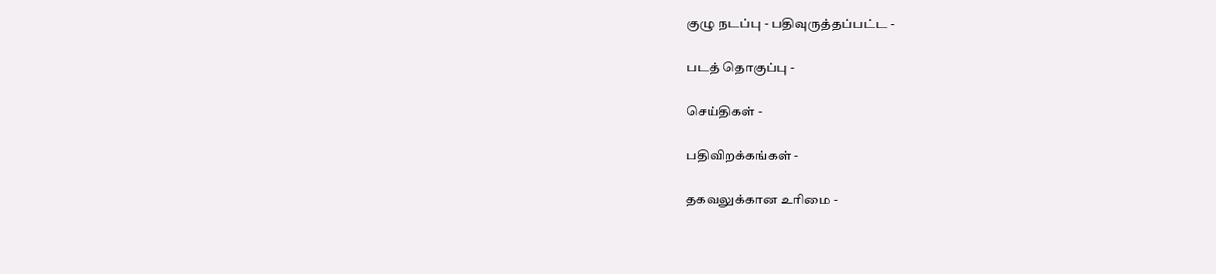குழு நடப்பு - பதிவுருத்தப்பட்ட -

படத் தொகுப்பு -

செய்திகள் -

பதிவிறக்கங்கள் -

தகவலுக்கான உரிமை -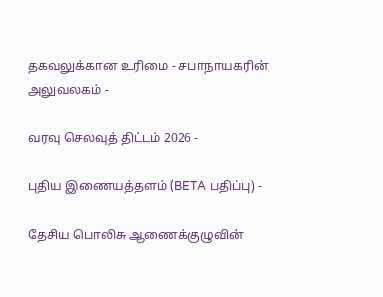தகவலுக்கான உரிமை - சபாநாயகரின் அலுவலகம் -

வரவு செலவுத் திட்டம் 2026 -

புதிய இணையத்தளம் (BETA பதிப்பு) -

தேசிய பொலிசு ஆணைக்குழுவின்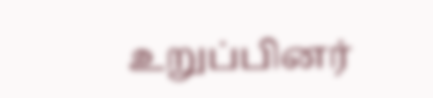உறுப்பினர்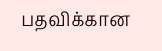பதவிக்கான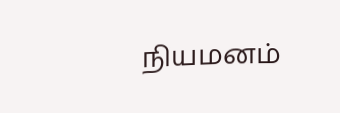நியமனம்